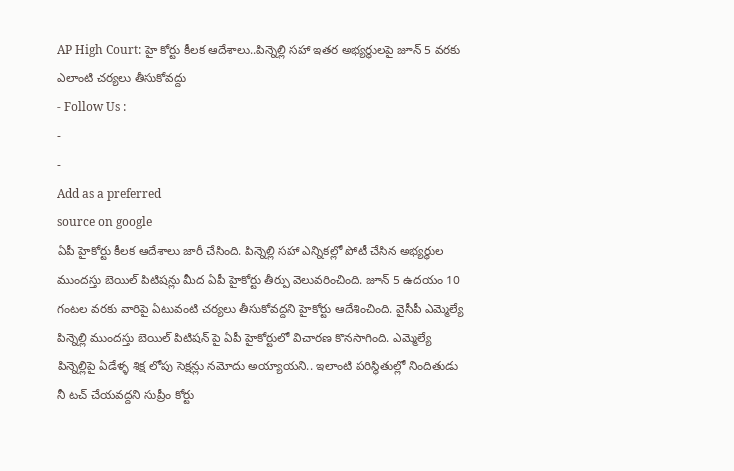AP High Court: హై కోర్టు కీలక ఆదేశాలు..పిన్నెల్లి సహా ఇతర అభ్యర్థులపై జూన్ 5 వరకు ఎలాంటి చర్యలు తీసుకోవద్దు
- Follow Us :
-
-
Add as a preferred
source on google
ఏపీ హైకోర్టు కీలక ఆదేశాలు జారీ చేసింది. పిన్నెల్లి సహా ఎన్నికల్లో పోటీ చేసిన అభ్యర్థుల ముందస్తు బెయిల్ పిటిషన్లు మీద ఏపీ హైకోర్టు తీర్పు వెలువరించింది. జూన్ 5 ఉదయం 10 గంటల వరకు వారిపై ఏటువంటి చర్యలు తీసుకోవద్దని హైకోర్టు ఆదేశించింది. వైసీపీ ఎమ్మెల్యే పిన్నెల్లి ముందస్తు బెయిల్ పిటిషన్ పై ఏపీ హైకోర్టులో విచారణ కొనసాగింది. ఎమ్మెల్యే పిన్నెల్లిపై ఏడేళ్ళ శిక్ష లోపు సెక్షన్లు నమోదు అయ్యాయని.. ఇలాంటి పరిస్థితుల్లో నిందితుడు నీ టచ్ చేయవద్దని సుప్రీం కోర్టు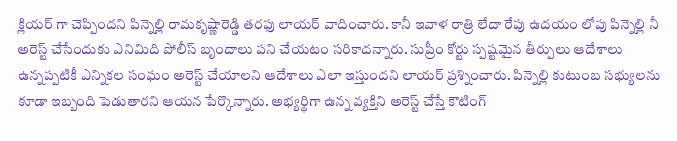క్లియర్ గా చెప్పిందని పిన్నెల్లి రామకృష్ణారెడ్డి తరఫు లాయర్ వాదించారు. కానీ ఇవాళ రాత్రి లేదా రేపు ఉదయం లోపు పిన్నెల్లి నీ అరెస్ట్ చేసేందుకు ఎనిమిది పోలీస్ బృందాలు పని చేయటం సరికాదన్నారు. సుప్రీం కోర్టు స్పష్టమైన తీర్పులు ఆదేశాలు ఉన్నప్పటికీ ఎన్నికల సంఘం అరెస్ట్ చేయాలని ఆదేశాలు ఎలా ఇస్తుందని లాయర్ ప్రశ్నించారు. పిన్నెల్లి కుటుంబ సభ్యులను కూడా ఇబ్బంది పెడుతారని ఆయన పేర్కొన్నారు. అభ్యర్థిగా ఉన్న వ్యక్తిని అరెస్ట్ చేస్తే కౌటింగ్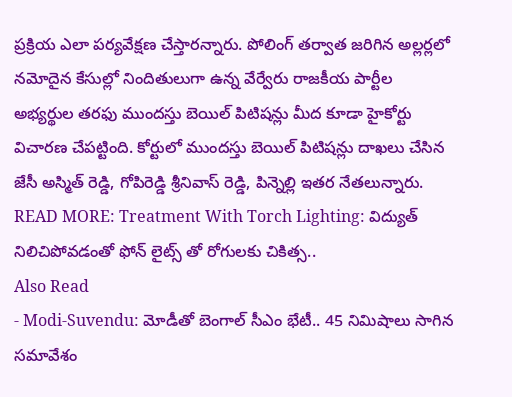ప్రక్రియ ఎలా పర్యవేక్షణ చేస్తారన్నారు. పోలింగ్ తర్వాత జరిగిన అల్లర్లలో నమోదైన కేసుల్లో నిందితులుగా ఉన్న వేర్వేరు రాజకీయ పార్టీల అభ్యర్థుల తరఫు ముందస్తు బెయిల్ పిటిషన్లు మీద కూడా హైకోర్టు విచారణ చేపట్టింది. కోర్టులో ముందస్తు బెయిల్ పిటిషన్లు దాఖలు చేసిన జేసీ అస్మిత్ రెడ్డి, గోపిరెడ్డి శ్రీనివాస్ రెడ్డి, పిన్నెల్లి ఇతర నేతలున్నారు.
READ MORE: Treatment With Torch Lighting: విద్యుత్ నిలిచిపోవడంతో ఫోన్ లైట్స్ తో రోగులకు చికిత్స..
Also Read
- Modi-Suvendu: మోడీతో బెంగాల్ సీఎం భేటీ.. 45 నిమిషాలు సాగిన సమావేశం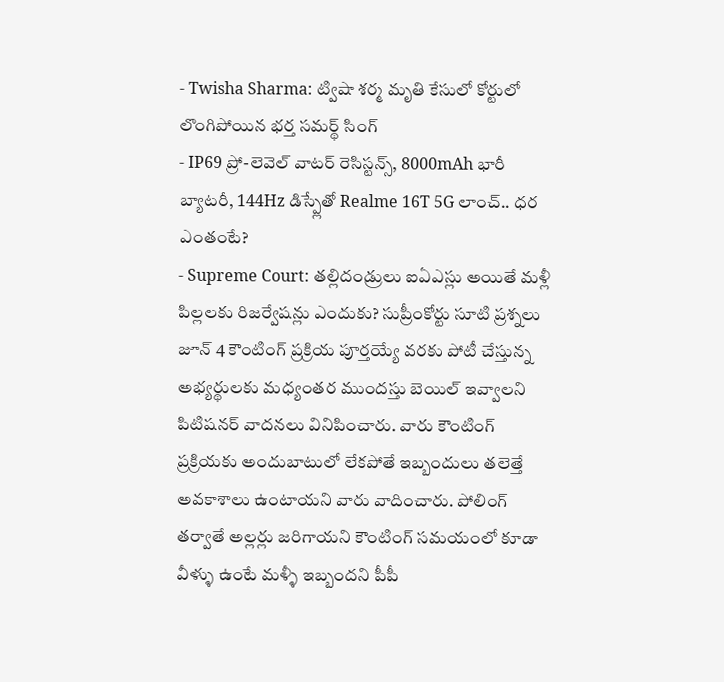- Twisha Sharma: ట్విషా శర్మ మృతి కేసులో కోర్టులో లొంగిపోయిన భర్త సమర్థ్ సింగ్
- IP69 ప్రో-లెవెల్ వాటర్ రెసిస్టన్స్, 8000mAh భారీ బ్యాటరీ, 144Hz డిస్ప్లేతో Realme 16T 5G లాంచ్.. ధర ఎంతంటే?
- Supreme Court: తల్లిదండ్రులు ఐఏఎస్లు అయితే మళ్లీ పిల్లలకు రిజర్వేషన్లు ఎందుకు? సుప్రీంకోర్టు సూటి ప్రశ్నలు
జూన్ 4 కౌంటింగ్ ప్రక్రియ పూర్తయ్యే వరకు పోటీ చేస్తున్న అభ్యర్థులకు మధ్యంతర ముందస్తు బెయిల్ ఇవ్వాలని పిటిషనర్ వాదనలు వినిపించారు. వారు కౌంటింగ్ ప్రక్రియకు అందుబాటులో లేకపోతే ఇబ్బందులు తలెత్తే అవకాశాలు ఉంటాయని వారు వాదించారు. పోలింగ్ తర్వాతే అల్లర్లు జరిగాయని కౌంటింగ్ సమయంలో కూడా వీళ్ళు ఉంటే మళ్ళీ ఇబ్బందని పీపీ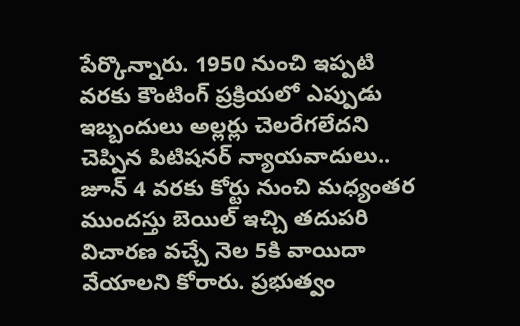పేర్కొన్నారు. 1950 నుంచి ఇప్పటి వరకు కౌంటింగ్ ప్రక్రియలో ఎప్పుడు ఇబ్బందులు అల్లర్లు చెలరేగలేదని చెప్పిన పిటిషనర్ న్యాయవాదులు.. జూన్ 4 వరకు కోర్టు నుంచి మధ్యంతర ముందస్తు బెయిల్ ఇచ్చి తదుపరి విచారణ వచ్చే నెల 5కి వాయిదా వేయాలని కోరారు. ప్రభుత్వం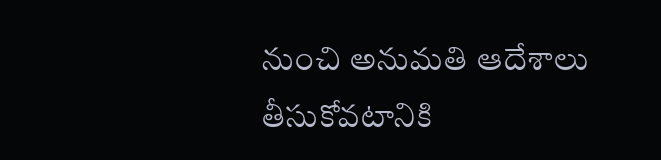నుంచి అనుమతి ఆదేశాలు తీసుకోవటానికి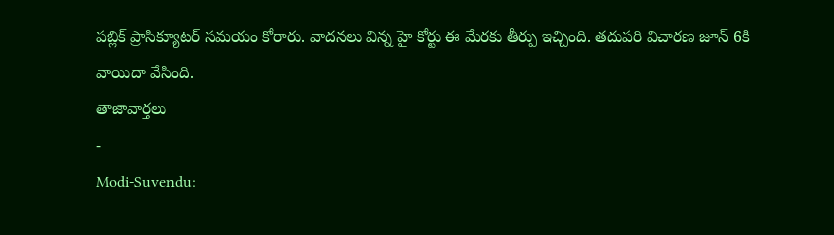పబ్లిక్ ప్రాసిక్యూటర్ సమయం కోరారు. వాదనలు విన్న హై కోర్టు ఈ మేరకు తీర్పు ఇచ్చింది. తదుపరి విచారణ జూన్ 6కి వాయిదా వేసింది.
తాజావార్తలు
-
Modi-Suvendu: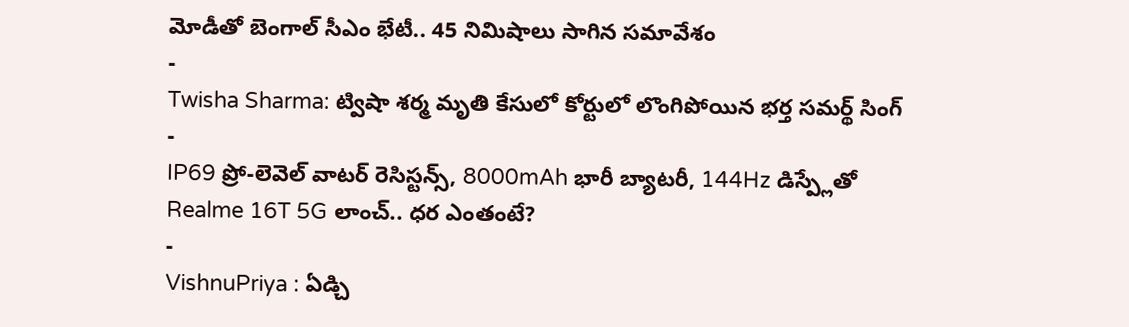మోడీతో బెంగాల్ సీఎం భేటీ.. 45 నిమిషాలు సాగిన సమావేశం
-
Twisha Sharma: ట్విషా శర్మ మృతి కేసులో కోర్టులో లొంగిపోయిన భర్త సమర్థ్ సింగ్
-
IP69 ప్రో-లెవెల్ వాటర్ రెసిస్టన్స్, 8000mAh భారీ బ్యాటరీ, 144Hz డిస్ప్లేతో Realme 16T 5G లాంచ్.. ధర ఎంతంటే?
-
VishnuPriya : ఏడ్చి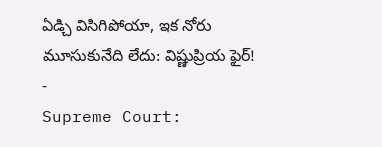ఏడ్చి విసిగిపోయా, ఇక నోరు మూసుకునేది లేదు: విష్ణుప్రియ ఫైర్!
-
Supreme Court: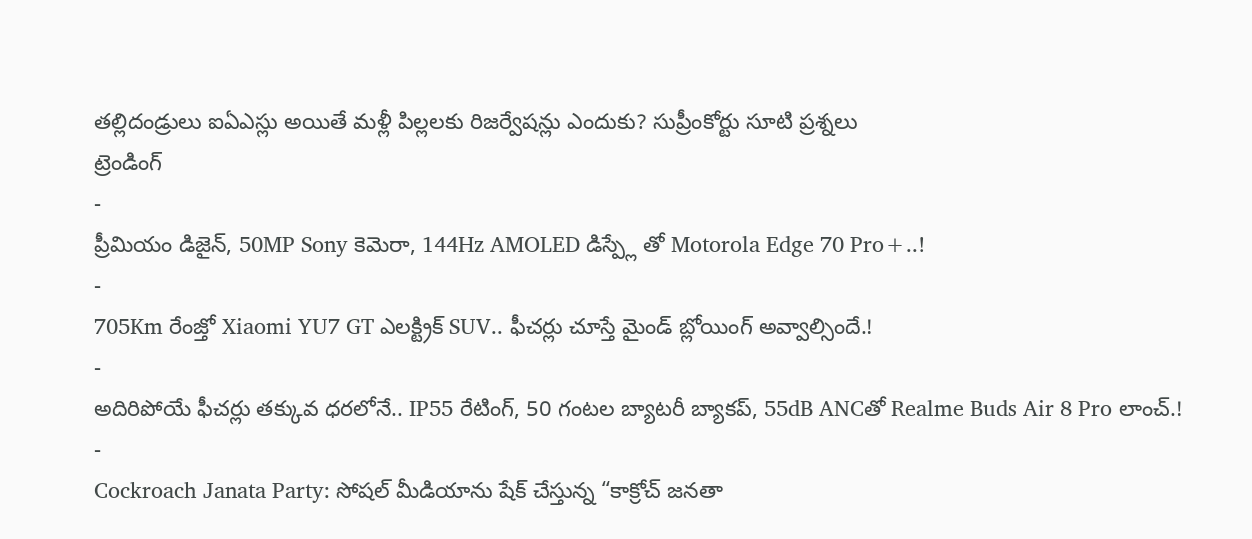తల్లిదండ్రులు ఐఏఎస్లు అయితే మళ్లీ పిల్లలకు రిజర్వేషన్లు ఎందుకు? సుప్రీంకోర్టు సూటి ప్రశ్నలు
ట్రెండింగ్
-
ప్రీమియం డిజైన్, 50MP Sony కెమెరా, 144Hz AMOLED డిస్ప్లే తో Motorola Edge 70 Pro+..!
-
705Km రేంజ్తో Xiaomi YU7 GT ఎలక్ట్రిక్ SUV.. ఫీచర్లు చూస్తే మైండ్ బ్లోయింగ్ అవ్వాల్సిందే.!
-
అదిరిపోయే ఫీచర్లు తక్కువ ధరలోనే.. IP55 రేటింగ్, 50 గంటల బ్యాటరీ బ్యాకప్, 55dB ANCతో Realme Buds Air 8 Pro లాంచ్.!
-
Cockroach Janata Party: సోషల్ మీడియాను షేక్ చేస్తున్న “కాక్రోచ్ జనతా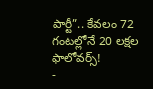పార్టీ”.. కేవలం 72 గంటల్లోనే 20 లక్షల ఫాలోవర్స్!
-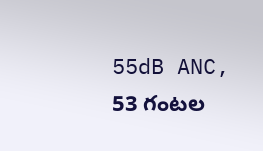55dB ANC, 53 గంటల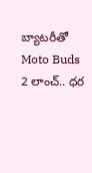బ్యాటరీతో Moto Buds 2 లాంచ్.. ధర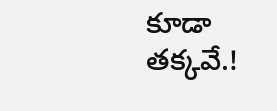కూడా తక్కవే.!